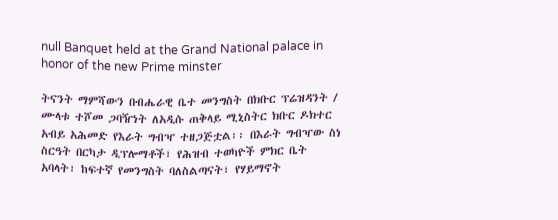null Banquet held at the Grand National palace in honor of the new Prime minster

ትናንት ማምሻውን በብሔራዊ ቤተ መንግስት በክቡር ፕሬዝዳንት / ሙላቱ ተሾመ ጋባዥነት ለአዲሱ ጠቅላይ ሚኒስትር ክቡር ዶክተር አብይ አሕመድ የእራት ግብዣ ተዘጋጅቷል፡፡ በእራት ግብዣው ስነ ስርዓት በርካታ ዲፕሎማቶች፣ የሕዝብ ተወካዮች ምክር ቤት አባላት፣ ከፍተኛ የመንግስት ባለስልጣናት፣ የሃይማኖት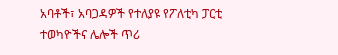አባቶች፣ አባጋዳዎች የተለያዩ የፖለቲካ ፓርቲ ተወካዮችና ሌሎች ጥሪ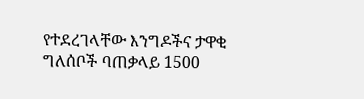የተደረገላቸው እንግዶችና ታዋቂ ግለሰቦች ባጠቃላይ 1500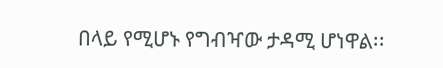በላይ የሚሆኑ የግብዣው ታዳሚ ሆነዋል፡፡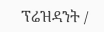ፕሬዝዳንት /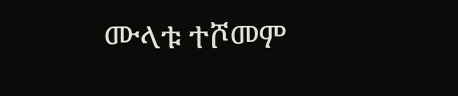ሙላቱ ተሾመም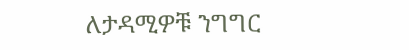ለታዳሚዎቹ ንግግር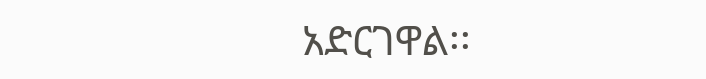አድርገዋል፡፡